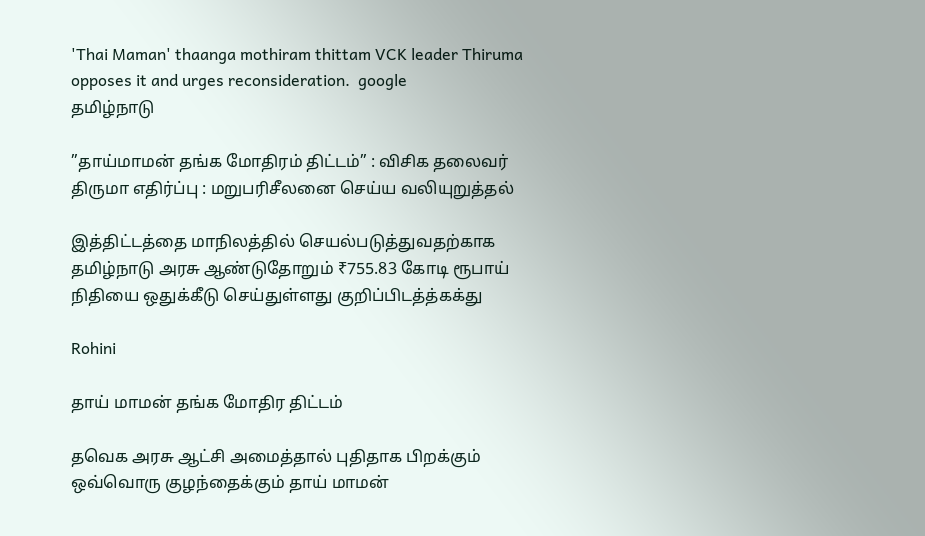'Thai Maman' thaanga mothiram thittam VCK leader Thiruma opposes it and urges reconsideration.  google
தமிழ்நாடு

”தாய்மாமன் தங்க மோதிரம் திட்டம்” : விசிக தலைவர் திருமா எதிர்ப்பு : மறுபரிசீலனை செய்ய வலியுறுத்தல்

இத்திட்டத்தை மாநிலத்தில் செயல்படுத்துவதற்காக தமிழ்நாடு அரசு ஆண்டுதோறும் ₹755.83 கோடி ரூபாய் நிதியை ஒதுக்கீடு செய்துள்ளது குறிப்பிடத்த்கக்து

Rohini

தாய் மாமன் தங்க மோதிர திட்டம்

தவெக அரசு ஆட்சி அமைத்தால் புதிதாக பிறக்கும் ஒவ்வொரு குழந்தைக்கும் தாய் மாமன்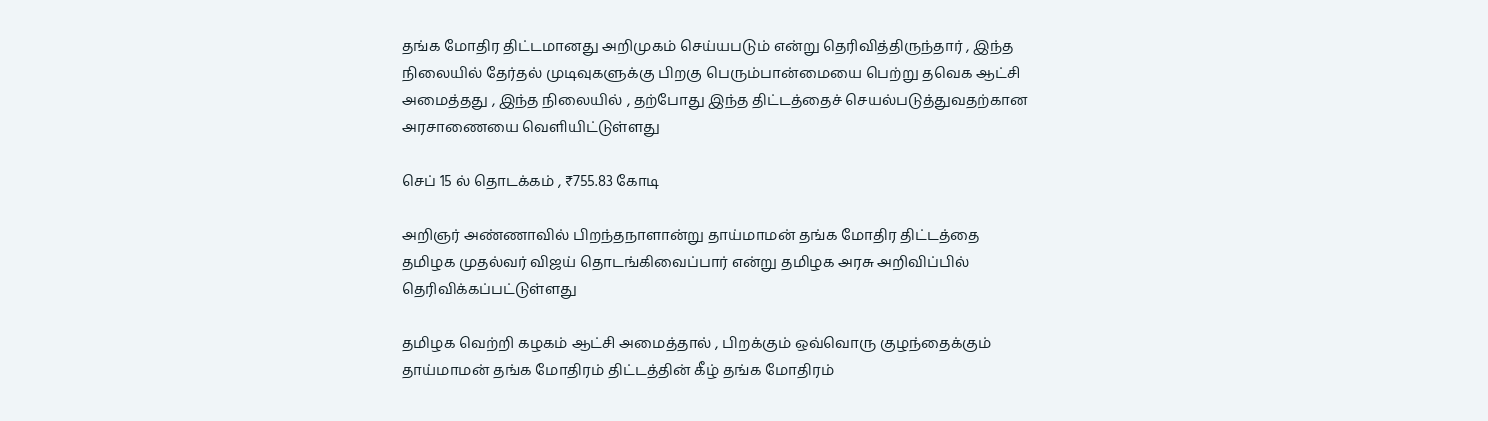தங்க மோதிர திட்டமானது அறிமுகம் செய்யபடும் என்று தெரிவித்திருந்தார் , இந்த நிலையில் தேர்தல் முடிவுகளுக்கு பிறகு பெரும்பான்மையை பெற்று தவெக ஆட்சி அமைத்தது , இந்த நிலையில் , தற்போது இந்த திட்டத்தைச் செயல்படுத்துவதற்கான அரசாணையை வெளியிட்டுள்ளது

செப் 15 ல் தொடக்கம் , ₹755.83 கோடி

அறிஞர் அண்ணாவில் பிறந்தநாளான்று தாய்மாமன் தங்க மோதிர திட்டத்தை தமிழக முதல்வர் விஜய் தொடங்கிவைப்பார் என்று தமிழக அரசு அறிவிப்பில் தெரிவிக்கப்பட்டுள்ளது

தமிழக வெற்றி கழகம் ஆட்சி அமைத்தால் , பிறக்கும் ஒவ்வொரு குழந்தைக்கும் தாய்மாமன் தங்க மோதிரம் திட்டத்தின் கீழ் தங்க மோதிரம்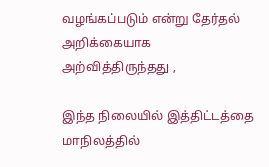வழங்கப்படும் என்று தேர்தல் அறிக்கையாக அற்வித்திருந்தது ,

இந்த நிலையில் இத்திட்டத்தை மாநிலத்தில்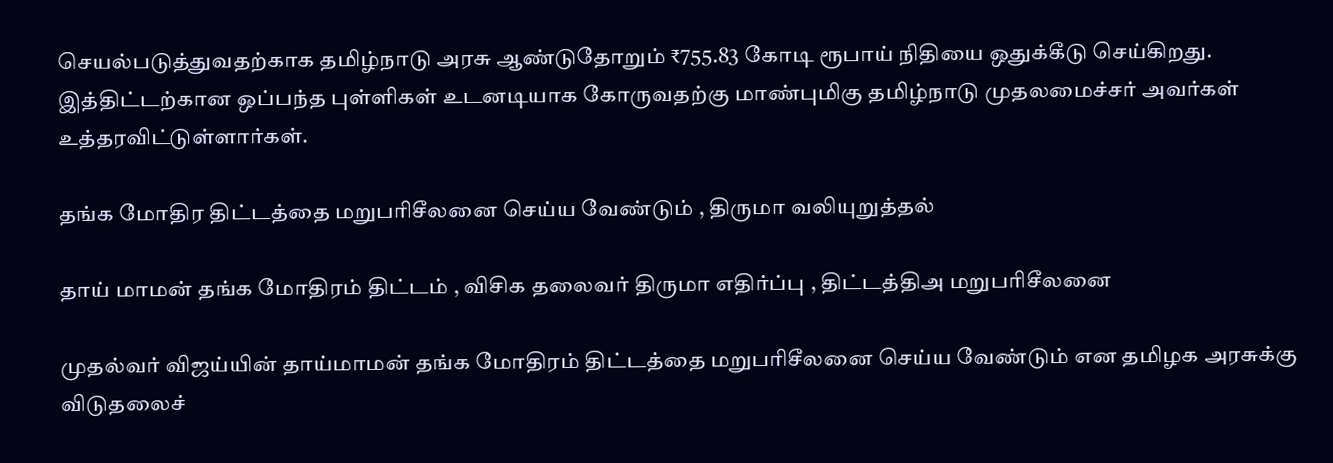செயல்படுத்துவதற்காக தமிழ்நாடு அரசு ஆண்டுதோறும் ₹755.83 கோடி ரூபாய் நிதியை ஒதுக்கீடு செய்கிறது. இத்திட்டற்கான ஒப்பந்த புள்ளிகள் உடனடியாக கோருவதற்கு மாண்புமிகு தமிழ்நாடு முதலமைச்சர் அவர்கள் உத்தரவிட்டுள்ளார்கள்.

தங்க மோதிர திட்டத்தை மறுபரிசீலனை செய்ய வேண்டும் , திருமா வலியுறுத்தல்

தாய் மாமன் தங்க மோதிரம் திட்டம் , விசிக தலைவர் திருமா எதிர்ப்பு , திட்டத்திஅ மறுபரிசீலனை

முதல்வர் விஜய்யின் தாய்மாமன் தங்க மோதிரம் திட்டத்தை மறுபரிசீலனை செய்ய வேண்டும் என தமிழக அரசுக்கு விடுதலைச்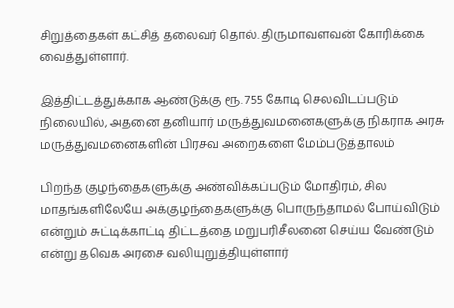சிறுத்தைகள் கட்சித் தலைவர் தொல். திருமாவளவன் கோரிக்கை வைத்துள்ளார்.

இத்திட்டத்துக்காக ஆண்டுக்கு ரூ. 755 கோடி செலவிடப்படும் நிலையில், அதனை தனியார் மருத்துவமனைகளுக்கு நிகராக அரசு மருத்துவமனைகளின் பிரசவ அறைகளை மேம்படுத்தாலம்

பிறந்த குழந்தைகளுக்கு அண்விக்கப்படும் மோதிரம், சில மாதங்களிலேயே அக்குழந்தைகளுக்கு பொருந்தாமல் போய்விடும் என்றும் சுட்டிக்காட்டி திட்டத்தை மறுபரிசீலனை செய்ய வேண்டும் என்று தவெக அரசை வலியுறுத்தியுள்ளார்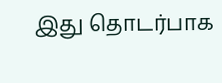இது தொடர்பாக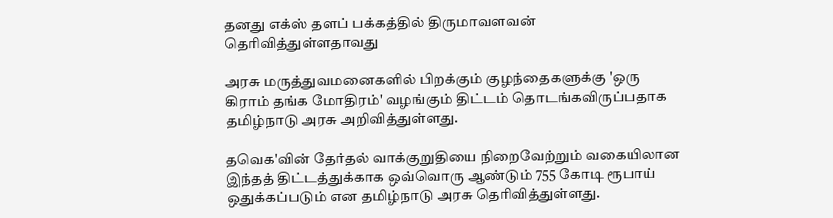தனது எக்ஸ் தளப் பக்கத்தில் திருமாவளவன் தெரிவித்துள்ளதாவது

அரசு மருத்துவமனைகளில் பிறக்கும் குழந்தைகளுக்கு 'ஒரு கிராம் தங்க மோதிரம்' வழங்கும் திட்டம் தொடங்கவிருப்பதாக தமிழ்நாடு அரசு அறிவித்துள்ளது.

தவெக'வின் தேர்தல் வாக்குறுதியை நிறைவேற்றும் வகையிலான இந்தத் திட்டத்துக்காக ஒவ்வொரு ஆண்டும் 755 கோடி ரூபாய் ஒதுக்கப்படும் என தமிழ்நாடு அரசு தெரிவித்துள்ளது.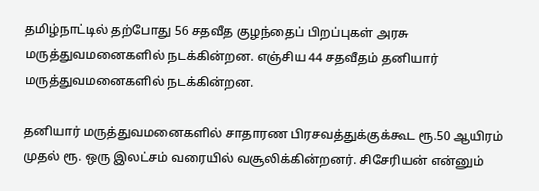தமிழ்நாட்டில் தற்போது 56 சதவீத குழந்தைப் பிறப்புகள் அரசு மருத்துவமனைகளில் நடக்கின்றன. எஞ்சிய 44 சதவீதம் தனியார் மருத்துவமனைகளில் நடக்கின்றன.

தனியார் மருத்துவமனைகளில் சாதாரண பிரசவத்துக்குக்கூட ரூ.50 ஆயிரம் முதல் ரூ. ஒரு இலட்சம் வரையில் வசூலிக்கின்றனர். சிசேரியன் என்னும்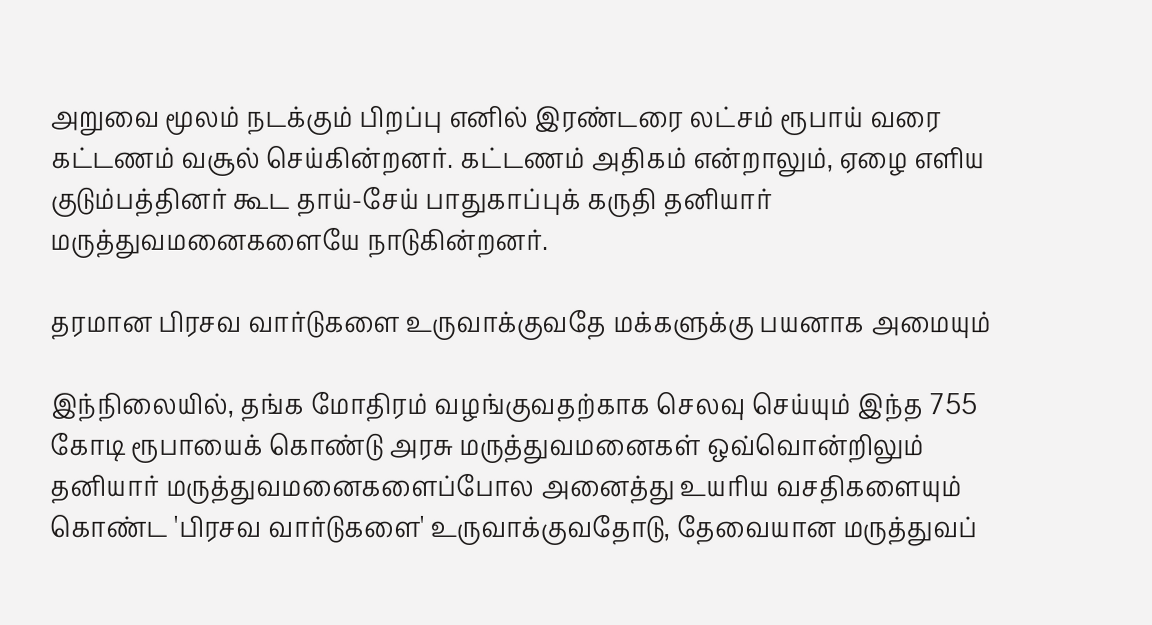அறுவை மூலம் நடக்கும் பிறப்பு எனில் இரண்டரை லட்சம் ரூபாய் வரை கட்டணம் வசூல் செய்கின்றனர். கட்டணம் அதிகம் என்றாலும், ஏழை எளிய குடும்பத்தினர் கூட தாய்-சேய் பாதுகாப்புக் கருதி தனியார் மருத்துவமனைகளையே நாடுகின்றனர்.

தரமான பிரசவ வார்டுகளை உருவாக்குவதே மக்களுக்கு பயனாக அமையும்

இந்நிலையில், தங்க மோதிரம் வழங்குவதற்காக செலவு செய்யும் இந்த 755 கோடி ரூபாயைக் கொண்டு அரசு மருத்துவமனைகள் ஒவ்வொன்றிலும் தனியார் மருத்துவமனைகளைப்போல அனைத்து உயரிய வசதிகளையும் கொண்ட 'பிரசவ வார்டுகளை' உருவாக்குவதோடு, தேவையான மருத்துவப்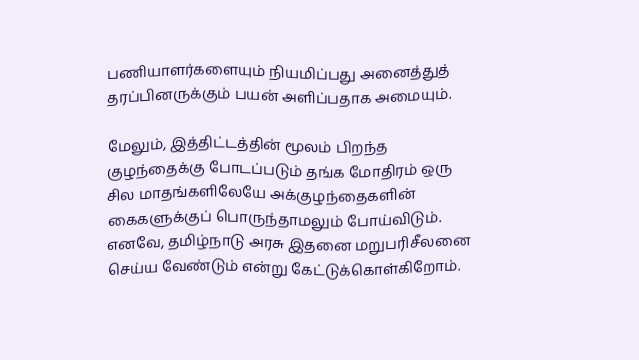பணியாளர்களையும் நியமிப்பது அனைத்துத் தரப்பினருக்கும் பயன் அளிப்பதாக அமையும்.

மேலும், இத்திட்டத்தின் மூலம் பிறந்த குழந்தைக்கு போடப்படும் தங்க மோதிரம் ஒரு சில மாதங்களிலேயே அக்குழந்தைகளின் கைகளுக்குப் பொருந்தாமலும் போய்விடும். எனவே, தமிழ்நாடு அரசு இதனை மறுபரிசீலனை செய்ய வேண்டும் என்று கேட்டுக்கொள்கிறோம்.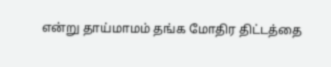என்று தாய்மாமம் தங்க மோதிர திட்டத்தை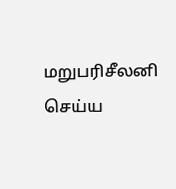மறுபரிசீலனி செய்ய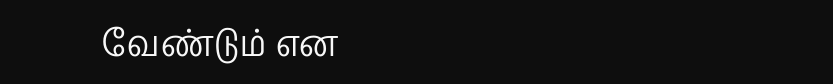வேண்டும் என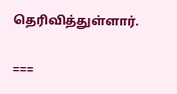தெரிவித்துள்ளார்.

===